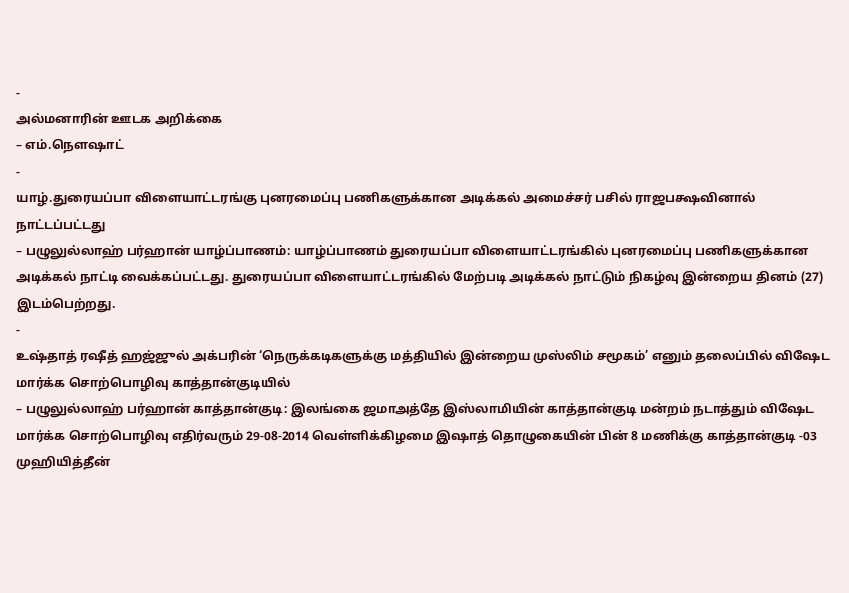-
அல்மனாரின் ஊடக அறிக்கை
– எம்.நௌஷாட்
-
யாழ்.துரையப்பா விளையாட்டரங்கு புனரமைப்பு பணிகளுக்கான அடிக்கல் அமைச்சர் பசில் ராஜபக்ஷவினால் நாட்டப்பட்டது
– பழுலுல்லாஹ் பர்ஹான் யாழ்ப்பாணம்: யாழ்ப்பாணம் துரையப்பா விளையாட்டரங்கில் புனரமைப்பு பணிகளுக்கான அடிக்கல் நாட்டி வைக்கப்பட்டது. துரையப்பா விளையாட்டரங்கில் மேற்படி அடிக்கல் நாட்டும் நிகழ்வு இன்றைய தினம் (27) இடம்பெற்றது.
-
உஷ்தாத் ரஷீத் ஹஜ்ஜுல் அக்பரின் ‘நெருக்கடிகளுக்கு மத்தியில் இன்றைய முஸ்லிம் சமூகம்’ எனும் தலைப்பில் விஷேட மார்க்க சொற்பொழிவு காத்தான்குடியில்
– பழுலுல்லாஹ் பர்ஹான் காத்தான்குடி: இலங்கை ஜமாஅத்தே இஸ்லாமியின் காத்தான்குடி மன்றம் நடாத்தும் விஷேட மார்க்க சொற்பொழிவு எதிர்வரும் 29-08-2014 வெள்ளிக்கிழமை இஷாத் தொழுகையின் பின் 8 மணிக்கு காத்தான்குடி -03 முஹியித்தீன்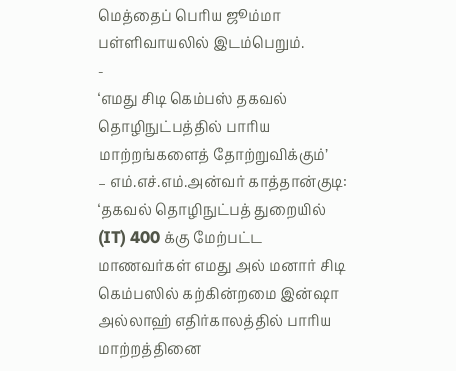மெத்தைப் பெரிய ஜூம்மா பள்ளிவாயலில் இடம்பெறும்.
-
‘எமது சிடி கெம்பஸ் தகவல் தொழிநுட்பத்தில் பாரிய மாற்றங்களைத் தோற்றுவிக்கும்’
– எம்.எச்.எம்.அன்வர் காத்தான்குடி: ‘தகவல் தொழிநுட்பத் துறையில் (IT) 400 க்கு மேற்பட்ட மாணவர்கள் எமது அல் மனார் சிடி கெம்பஸில் கற்கின்றமை இன்ஷா அல்லாஹ் எதிர்காலத்தில் பாரிய மாற்றத்தினை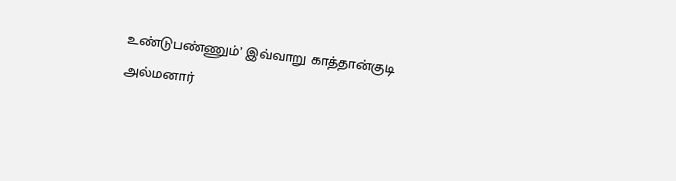உண்டுபண்ணும்’ இவ்வாறு காத்தான்குடி அல்மனார்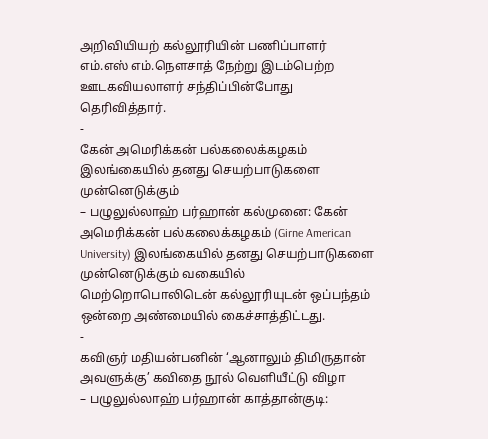அறிவியியற் கல்லூரியின் பணிப்பாளர் எம்.எஸ் எம்.நௌசாத் நேற்று இடம்பெற்ற ஊடகவியலாளர் சந்திப்பின்போது தெரிவித்தார்.
-
கேன் அமெரிக்கன் பல்கலைக்கழகம் இலங்கையில் தனது செயற்பாடுகளை முன்னெடுக்கும்
– பழுலுல்லாஹ் பர்ஹான் கல்முனை: கேன் அமெரிக்கன் பல்கலைக்கழகம் (Girne American University) இலங்கையில் தனது செயற்பாடுகளை முன்னெடுக்கும் வகையில் மெற்றொபொலிடென் கல்லூரியுடன் ஒப்பந்தம் ஒன்றை அண்மையில் கைச்சாத்திட்டது.
-
கவிஞர் மதியன்பனின் ‘ஆனாலும் திமிருதான் அவளுக்கு’ கவிதை நூல் வெளியீட்டு விழா
– பழுலுல்லாஹ் பர்ஹான் காத்தான்குடி: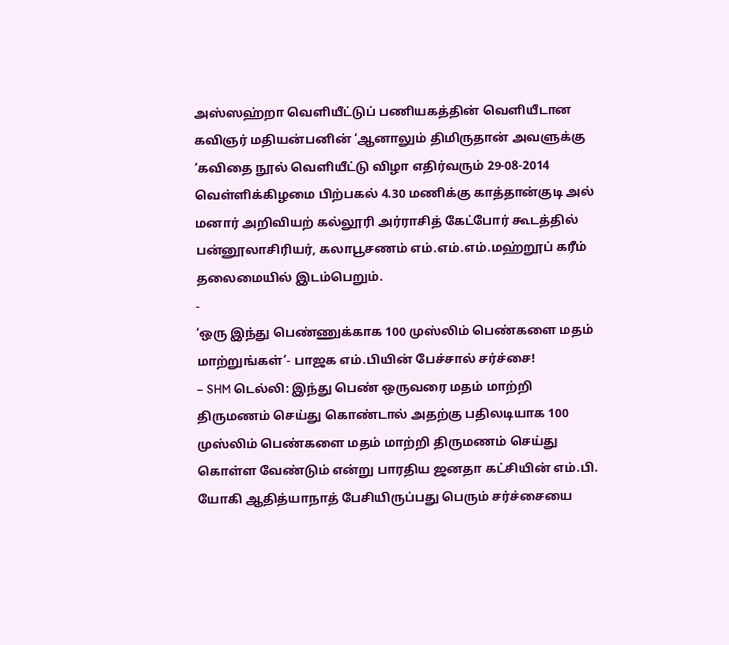அஸ்ஸஹ்றா வெளியீட்டுப் பணியகத்தின் வெளியீடான கவிஞர் மதியன்பனின் ‘ஆனாலும் திமிருதான் அவளுக்கு ‘கவிதை நூல் வெளியீட்டு விழா எதிர்வரும் 29-08-2014 வெள்ளிக்கிழமை பிற்பகல் 4.30 மணிக்கு காத்தான்குடி அல் மனார் அறிவியற் கல்லூரி அர்ராசித் கேட்போர் கூடத்தில் பன்னூலாசிரியர், கலாபூசணம் எம்.எம்.எம்.மஹ்றூப் கரீம் தலைமையில் இடம்பெறும்.
-
‘ஒரு இந்து பெண்ணுக்காக 100 முஸ்லிம் பெண்களை மதம் மாற்றுங்கள்’- பாஜக எம்.பியின் பேச்சால் சர்ச்சை!
– SHM டெல்லி: இந்து பெண் ஒருவரை மதம் மாற்றி திருமணம் செய்து கொண்டால் அதற்கு பதிலடியாக 100 முஸ்லிம் பெண்களை மதம் மாற்றி திருமணம் செய்து கொள்ள வேண்டும் என்று பாரதிய ஜனதா கட்சியின் எம்.பி. யோகி ஆதித்யாநாத் பேசியிருப்பது பெரும் சர்ச்சையை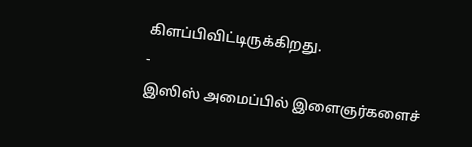கிளப்பிவிட்டிருக்கிறது.
-
இஸிஸ் அமைப்பில் இளைஞர்களைச்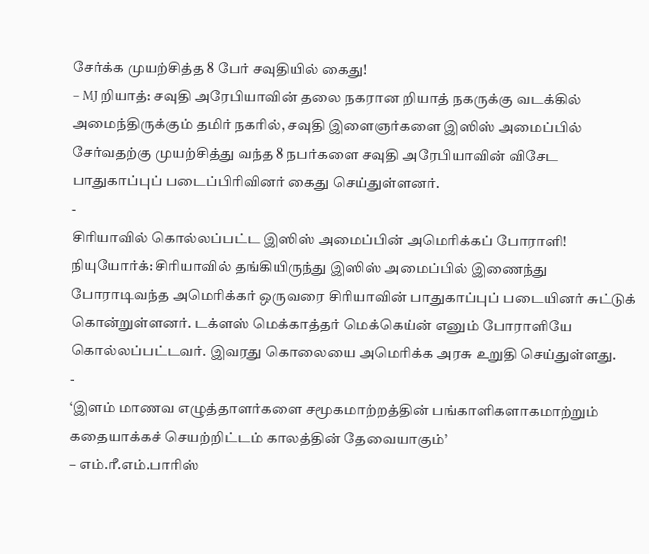சேர்க்க முயற்சித்த 8 பேர் சவுதியில் கைது!
– MJ றியாத்: சவுதி அரேபியாவின் தலை நகரான றியாத் நகருக்கு வடக்கில் அமைந்திருக்கும் தமிர் நகரில், சவுதி இளைஞர்களை இஸிஸ் அமைப்பில் சேர்வதற்கு முயற்சித்து வந்த 8 நபர்களை சவுதி அரேபியாவின் விசேட பாதுகாப்புப் படைப்பிரிவினர் கைது செய்துள்ளனர்.
-
சிரியாவில் கொல்லப்பட்ட இஸிஸ் அமைப்பின் அமெரிக்கப் போராளி!
நியுயோர்க்: சிரியாவில் தங்கியிருந்து இஸிஸ் அமைப்பில் இணைந்து போராடிவந்த அமெரிக்கர் ஒருவரை சிரியாவின் பாதுகாப்புப் படையினர் சுட்டுக் கொன்றுள்ளனர். டக்ளஸ் மெக்காத்தர் மெக்கெய்ன் எனும் போராளியே கொல்லப்பட்டவர். இவரது கொலையை அமெரிக்க அரசு உறுதி செய்துள்ளது.
-
‘இளம் மாணவ எழுத்தாளர்களை சமூகமாற்றத்தின் பங்காளிகளாகமாற்றும் கதையாக்கச் செயற்றிட்டம் காலத்தின் தேவையாகும்’
– எம்.ரீ.எம்.பாரிஸ்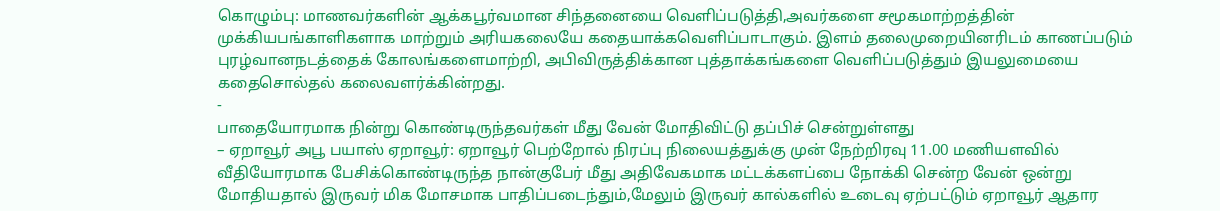கொழும்பு: மாணவர்களின் ஆக்கபூர்வமான சிந்தனையை வெளிப்படுத்தி,அவர்களை சமூகமாற்றத்தின் முக்கியபங்காளிகளாக மாற்றும் அரியகலையே கதையாக்கவெளிப்பாடாகும். இளம் தலைமுறையினரிடம் காணப்படும் புரழ்வானநடத்தைக் கோலங்களைமாற்றி, அபிவிருத்திக்கான புத்தாக்கங்களை வெளிப்படுத்தும் இயலுமையை கதைசொல்தல் கலைவளர்க்கின்றது.
-
பாதையோரமாக நின்று கொண்டிருந்தவர்கள் மீது வேன் மோதிவிட்டு தப்பிச் சென்றுள்ளது
– ஏறாவூர் அபூ பயாஸ் ஏறாவூர்: ஏறாவூர் பெற்றோல் நிரப்பு நிலையத்துக்கு முன் நேற்றிரவு 11.00 மணியளவில் வீதியோரமாக பேசிக்கொண்டிருந்த நான்குபேர் மீது அதிவேகமாக மட்டக்களப்பை நோக்கி சென்ற வேன் ஒன்று மோதியதால் இருவர் மிக மோசமாக பாதிப்படைந்தும்,மேலும் இருவர் கால்களில் உடைவு ஏற்பட்டும் ஏறாவூர் ஆதார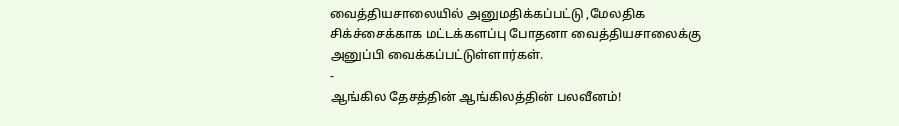வைத்தியசாலையில் அனுமதிக்கப்பட்டு ,மேலதிக சிக்ச்சைக்காக மட்டக்களப்பு போதனா வைத்தியசாலைக்கு அனுப்பி வைக்கப்பட்டுள்ளார்கள்.
-
ஆங்கில தேசத்தின் ஆங்கிலத்தின் பலவீனம்!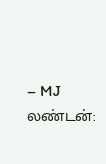– MJ லண்டன்: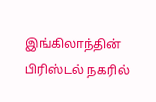இங்கிலாந்தின் பிரிஸ்டல் நகரில்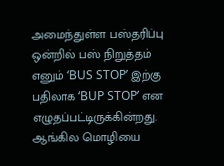அமைந்துள்ள பஸ்தரிப்பு ஒன்றில் பஸ் நிறுத்தம் எனும் ‘BUS STOP’ இற்கு பதிலாக ‘BUP STOP’ என எழுதப்பட்டிருக்கின்றது. ஆங்கில மொழியை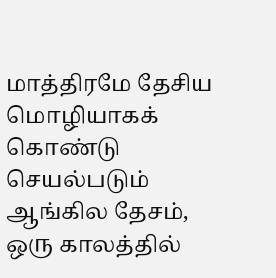மாத்திரமே தேசிய மொழியாகக் கொண்டு செயல்படும் ஆங்கில தேசம், ஒரு காலத்தில்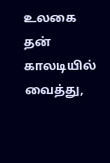உலகை தன் காலடியில் வைத்து,